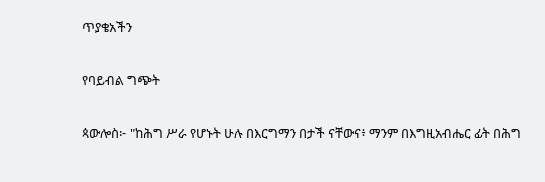ጥያቄአችን

የባይብል ግጭት

ጳውሎስ፦ "ከሕግ ሥራ የሆኑት ሁሉ በእርግማን በታች ናቸውና፥ ማንም በእግዚአብሔር ፊት በሕግ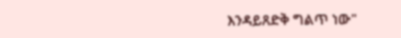እንዳይጸድቅ ግልጥ ነው"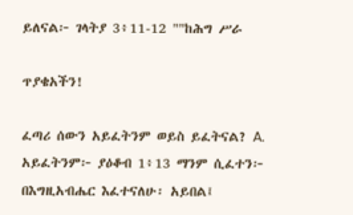ይለናል፦ ገላትያ 3፥11-12 ""ከሕግ ሥራ

ጥያቄአችን!

ፈጣሪ ሰውን አይፈትንም ወይስ ይፈትናል? A. አይፈትንም፦ ያዕቆብ 1፥13 ማንም ሲፈተን፦ በእግዚአብሔር እፈተናለሁ፡ አይበል፤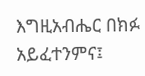እግዚአብሔር በክፉ አይፈተንምና፤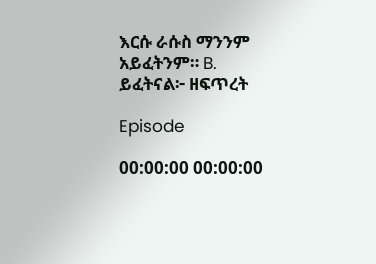እርሱ ራሱስ ማንንም አይፈትንም። B. ይፈትናል፦ ዘፍጥረት

Episode

00:00:00 00:00:00